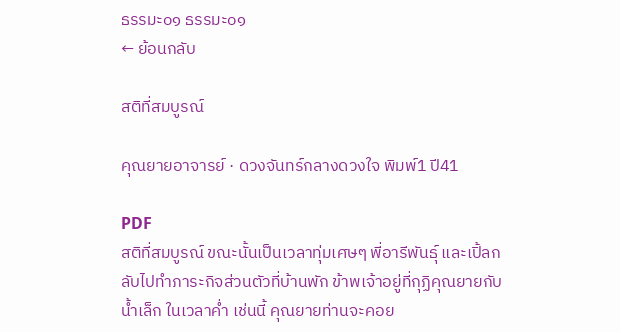ธรรมะ๐๑ ธรรมะ๐๑
← ย้อนกลับ

สติที่สมบูรณ์

คุณยายอาจารย์ · ดวงจันทร์กลางดวงใจ พิมพ์1 ปี41

PDF
สติที่สมบูรณ์ ขณะนั้นเป็นเวลาทุ่มเศษๆ พี่อารีพันธุ์ และเปิ้ลกลับไปทำภาระกิจส่วนตัวที่บ้านพัก ข้าพเจ้าอยู่ที่กุฏิคุณยายกับน้ำเล็ก ในเวลาค่ำ เช่นนี้ คุณยายท่านจะคอย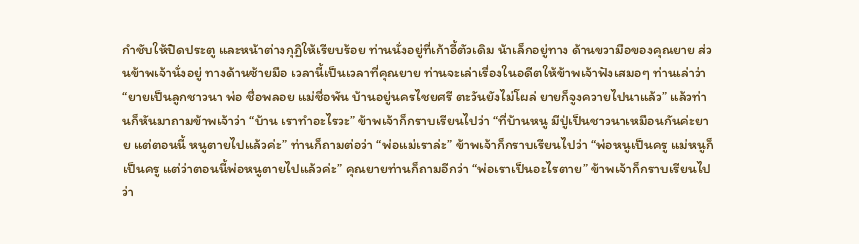กำชับให้ปิดประตู และหน้าต่างกุฏิให้เรียบร้อย ท่านนั่งอยู่ที่เก้าอี้ตัวเดิม น้าเล็กอยู่ทาง ด้านขวามือของคุณยาย ส่วนข้าพเจ้านั่งอยู่ ทางด้านซ้ายมือ เวลานี้เป็นเวลาที่คุณยาย ท่านจะเล่าเรื่องในอดีตให้ข้าพเจ้าฟังเสมอๆ ท่านเล่าว่า “ยายเป็นลูกชาวนา พ่อ ชื่อพลอย แม่ชื่อพัน บ้านอยู่นครไชยศรี ตะวันยังไม่โผล่ ยายก็จูงควายไปนาแล้ว” แล้วท่านก็หันมาถามข้าพเจ้าว่า “บ้าน เราทำอะไรวะ” ข้าพเจ้าก็กราบเรียนไปว่า “ที่บ้านหนู มีปู่เป็นชาวนาเหมือนกันค่ะยาย แต่ตอนนี้ หนูตายไปแล้วค่ะ” ท่านก็ถามต่อว่า “พ่อแม่เราล่ะ” ข้าพเจ้าก็กราบเรียนไปว่า “พ่อหนูเป็นครู แม่หนูก็เป็นครู แต่ว่าตอนนี้พ่อหนูตายไปแล้วค่ะ” คุณยายท่านก็ถามอีกว่า “พ่อเราเป็นอะไรตาย” ข้าพเจ้าก็กราบเรียนไปว่า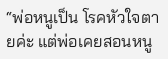“พ่อหนูเป็น โรคหัวใจตายค่ะ แต่พ่อเคยสอนหนู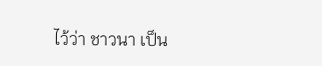ไว้ว่า ชาวนา เป็น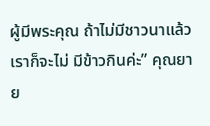ผู้มีพระคุณ ถ้าไม่มีชาวนาแล้ว เราก็จะไม่ มีข้าวกินค่ะ” คุณยาย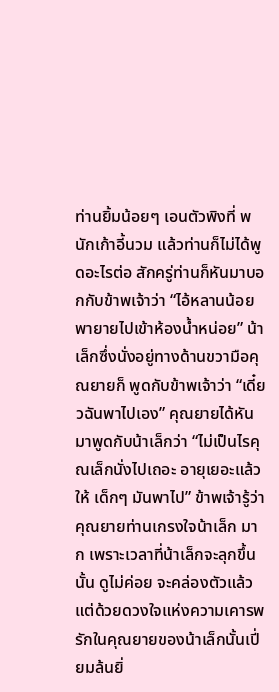ท่านยิ้มน้อยๆ เอนตัวพิงที่ พนักเก้าอี้นวม แล้วท่านก็ไม่ได้พูดอะไรต่อ สักครู่ท่านก็หันมาบอกกับข้าพเจ้าว่า “ไอ้หลานน้อยพายายไปเข้าห้องน้ำหน่อย” น้าเล็กซึ่งนั่งอยู่ทางด้านขวามือคุณยายก็ พูดกับข้าพเจ้าว่า “เดี๋ยวฉันพาไปเอง” คุณยายได้หันมาพูดกับน้าเล็กว่า “ไม่เป็นไรคุณเล็กนั่งไปเถอะ อายุเยอะแล้ว ให้ เด็กๆ มันพาไป” ข้าพเจ้ารู้ว่าคุณยายท่านเกรงใจน้าเล็ก มาก เพราะเวลาที่น้าเล็กจะลุกขึ้นนั้น ดูไม่ค่อย จะคล่องตัวแล้ว แต่ด้วยดวงใจแห่งความเคารพ รักในคุณยายของน้าเล็กนั้นเปี่ยมล้นยิ่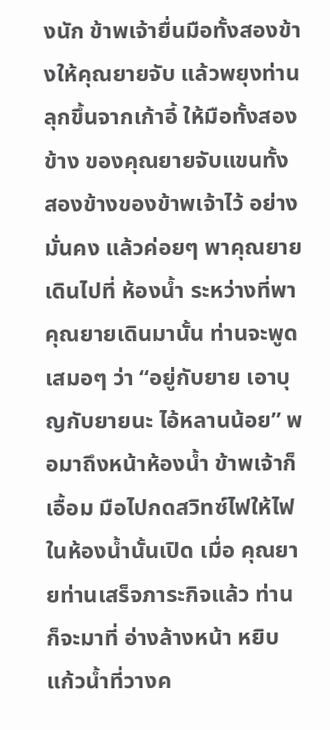งนัก ข้าพเจ้ายื่นมือทั้งสองข้างให้คุณยายจับ แล้วพยุงท่านลุกขึ้นจากเก้าอี้ ให้มือทั้งสองข้าง ของคุณยายจับแขนทั้งสองข้างของข้าพเจ้าไว้ อย่างมั่นคง แล้วค่อยๆ พาคุณยายเดินไปที่ ห้องน้ำ ระหว่างที่พาคุณยายเดินมานั้น ท่านจะพูดเสมอๆ ว่า “อยู่กับยาย เอาบุญกับยายนะ ไอ้หลานน้อย” พอมาถึงหน้าห้องน้ำ ข้าพเจ้าก็เอื้อม มือไปกดสวิทซ์ไฟให้ไฟในห้องน้ำนั้นเปิด เมื่อ คุณยายท่านเสร็จภาระกิจแล้ว ท่านก็จะมาที่ อ่างล้างหน้า หยิบแก้วน้ำที่วางค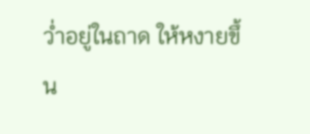ว่ำอยู่ในถาด ให้หงายขึ้น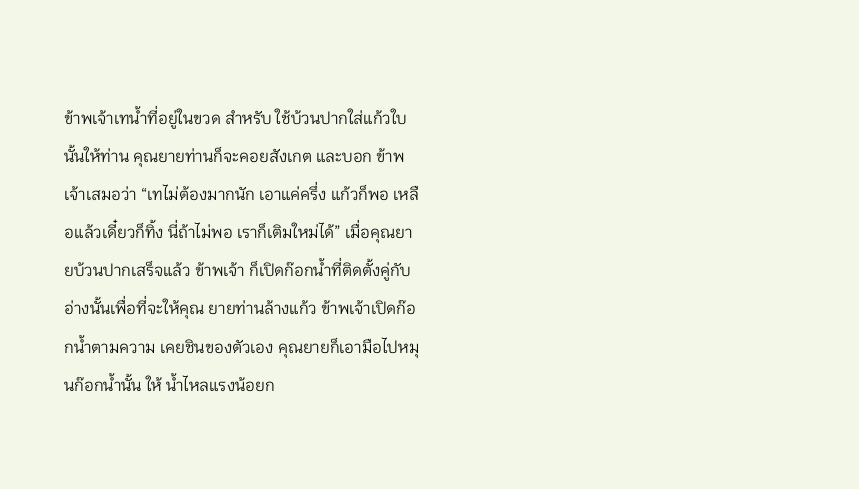ข้าพเจ้าเทน้ำที่อยู่ในขวด สำหรับ ใช้บ้วนปากใส่แก้วใบนั้นให้ท่าน คุณยายท่านก็จะคอยสังเกต และบอก ข้าพเจ้าเสมอว่า “เทไม่ต้องมากนัก เอาแค่ครึ่ง แก้วก็พอ เหลือแล้วเดี๋ยวก็ทิ้ง นี่ถ้าไม่พอ เราก็เติมใหม่ได้” เมื่อคุณยายบ้วนปากเสร็จแล้ว ข้าพเจ้า ก็เปิดก๊อกน้ำที่ติดตั้งคู่กับอ่างนั้นเพื่อที่จะให้คุณ ยายท่านล้างแก้ว ข้าพเจ้าเปิดก๊อกน้ำตามความ เคยชินของตัวเอง คุณยายก็เอามือไปหมุนก๊อกน้ำนั้น ให้ น้ำไหลแรงน้อยก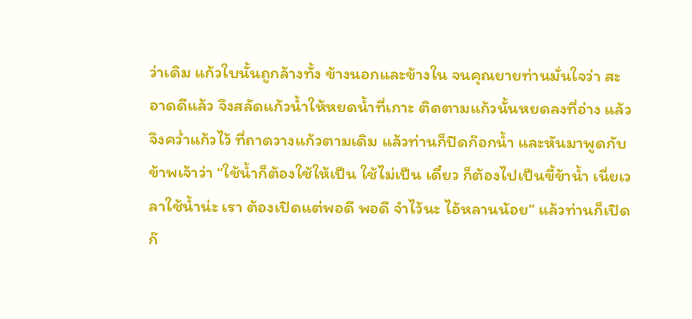ว่าเดิม แก้วใบนั้นถูกล้างทั้ง ข้างนอกและข้างใน จนคุณยายท่านมั่นใจว่า สะอาดดีแล้ว จึงสลัดแก้วน้ำให้หยดน้ำที่เกาะ ติดตามแก้วนั้นหยดลงที่อ่าง แล้วจึงคว่ำแก้วไว้ ที่ถาดวางแก้วตามเดิม แล้วท่านก็ปิดก๊อกน้ำ และหันมาพูดกับ ข้าพเจ้าว่า “ใช้น้ำก็ต้องใช้ให้เป็น ใช้ไม่เป็น เดี๋ยว ก็ต้องไปเป็นขี้ข้าน้ำ เนี่ยเวลาใช้น้ำน่ะ เรา ต้องเปิดแต่พอดี พอดี จำไว้นะ ไอ้หลานน้อย” แล้วท่านก็เปิดก๊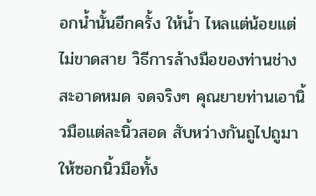อกน้ำนั้นอีกครั้ง ให้น้ำ ไหลแต่น้อยแต่ไม่ขาดสาย วิธีการล้างมือของท่านช่างสะอาดหมด จดจริงๆ คุณยายท่านเอานิ้วมือแต่ละนิ้วสอด สับหว่างกันถูไปถูมา ให้ซอกนิ้วมือทั้ง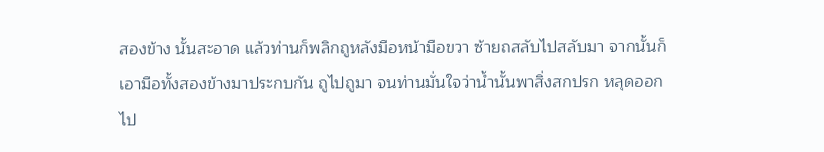สองข้าง นั้นสะอาด แล้วท่านก็พลิกถูหลังมือหน้ามือขวา ซ้ายถสลับไปสลับมา จากนั้นก็เอามือทั้งสองข้างมาประกบกัน ถูไปถูมา จนท่านมั่นใจว่าน้ำนั้นพาสิ่งสกปรก หลุดออกไป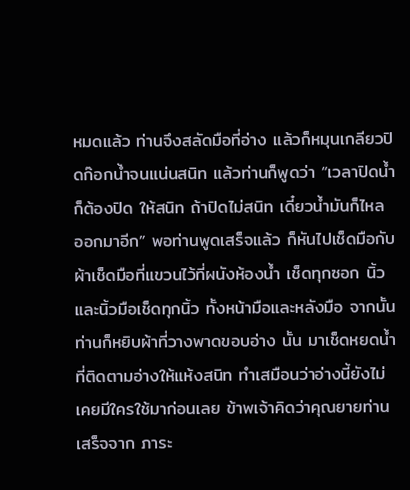หมดแล้ว ท่านจึงสลัดมือที่อ่าง แล้วก็หมุนเกลียวปิดก๊อกน้ำจนแน่นสนิท แล้วท่านก็พูดว่า “เวลาปิดน้ำก็ต้องปิด ให้สนิท ถ้าปิดไม่สนิท เดี๋ยวน้ำมันก็ไหล ออกมาอีก” พอท่านพูดเสร็จแล้ว ก็หันไปเช็ดมือกับ ผ้าเช็ดมือที่แขวนไว้ที่ผนังห้องน้ำ เช็ดทุกซอก นิ้วและนิ้วมือเช็ดทุกนิ้ว ทั้งหน้ามือและหลังมือ จากนั้นท่านก็หยิบผ้าที่วางพาดขอบอ่าง นั้น มาเช็ดหยดน้ำที่ติดตามอ่างให้แห้งสนิท ทําเสมือนว่าอ่างนี้ยังไม่เคยมีใครใช้มาก่อนเลย ข้าพเจ้าคิดว่าคุณยายท่านเสร็จจาก ภาระ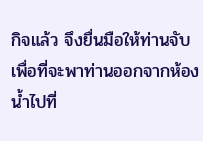กิจแล้ว จึงยื่นมือให้ท่านจับ เพื่อที่จะพาท่านออกจากห้องน้ำไปที่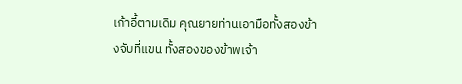เก้าอี้ตามเดิม คุณยายท่านเอามือทั้งสองข้างจับที่แขน ทั้งสองของข้าพเจ้า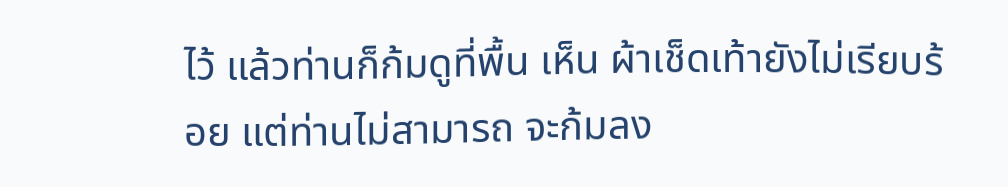ไว้ แล้วท่านก็ก้มดูที่พื้น เห็น ผ้าเช็ดเท้ายังไม่เรียบร้อย แต่ท่านไม่สามารถ จะก้มลง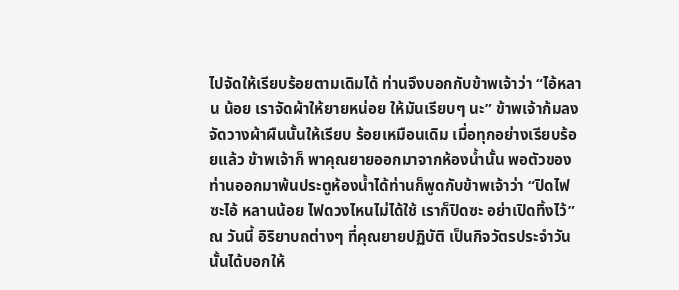ไปจัดให้เรียบร้อยตามเดิมได้ ท่านจึงบอกกับข้าพเจ้าว่า “ไอ้หลาน น้อย เราจัดผ้าให้ยายหน่อย ให้มันเรียบๆ นะ” ข้าพเจ้าก้มลงจัดวางผ้าผืนนั้นให้เรียบ ร้อยเหมือนเดิม เมื่อทุกอย่างเรียบร้อยแล้ว ข้าพเจ้าก็ พาคุณยายออกมาจากห้องน้ำนั้น พอตัวของ ท่านออกมาพ้นประตูห้องน้ำได้ท่านก็พูดกับข้าพเจ้าว่า “ปิดไฟซะไอ้ หลานน้อย ไฟดวงไหนไม่ได้ใช้ เราก็ปิดซะ อย่าเปิดทิ้งไว้” ณ วันนี้ อิริยาบถต่างๆ ที่คุณยายปฏิบัติ เป็นกิจวัตรประจำวันนั้นได้บอกให้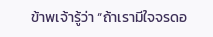ข้าพเจ้ารู้ว่า “ถ้าเรามีใจจรดอ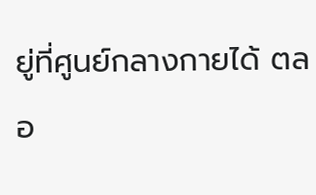ยู่ที่ศูนย์กลางกายได้ ตลอ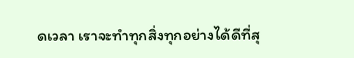ดเวลา เราจะทำทุกสิ่งทุกอย่างได้ดีที่สุ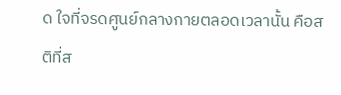ด ใจที่จรดศูนย์กลางกายตลอดเวลานั้น คือสติที่ส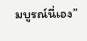มบูรณ์นี่เอง”